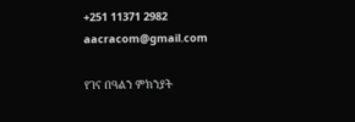+251 11371 2982 aacracom@gmail.com

የገና በዓልን ምክንያት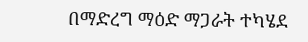በማድረግ ማዕድ ማጋራት ተካሄደ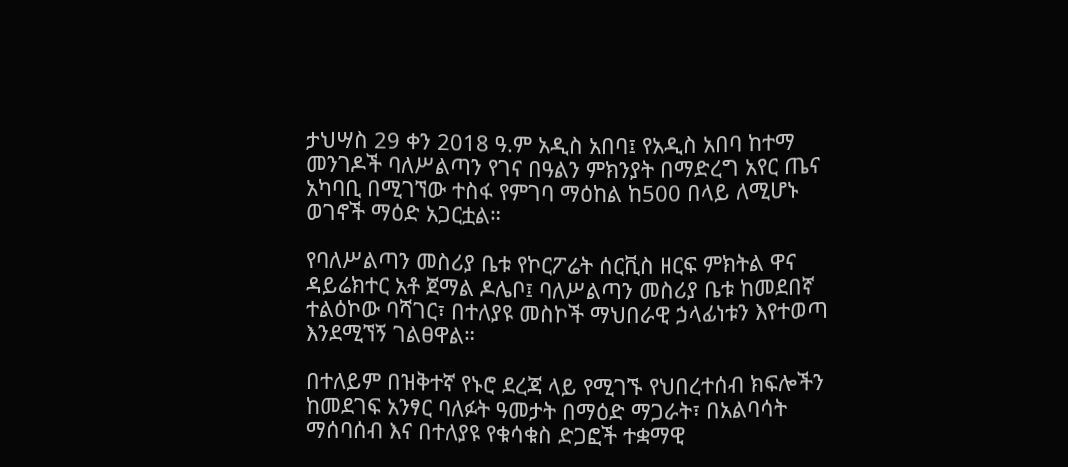ታህሣስ 29 ቀን 2018 ዓ.ም አዲስ አበባ፤ የአዲስ አበባ ከተማ መንገዶች ባለሥልጣን የገና በዓልን ምክንያት በማድረግ አየር ጤና አካባቢ በሚገኘው ተስፋ የምገባ ማዕከል ከ500 በላይ ለሚሆኑ ወገኖች ማዕድ አጋርቷል።

የባለሥልጣን መስሪያ ቤቱ የኮርፖሬት ሰርቪስ ዘርፍ ምክትል ዋና ዳይሬክተር አቶ ጀማል ዶሌቦ፤ ባለሥልጣን መስሪያ ቤቱ ከመደበኛ ተልዕኮው ባሻገር፣ በተለያዩ መስኮች ማህበራዊ ኃላፊነቱን እየተወጣ እንደሚኘኝ ገልፀዋል።

በተለይም በዝቅተኛ የኑሮ ደረጃ ላይ የሚገኙ የህበረተሰብ ክፍሎችን ከመደገፍ አንፃር ባለፉት ዓመታት በማዕድ ማጋራት፣ በአልባሳት ማሰባሰብ እና በተለያዩ የቁሳቁስ ድጋፎች ተቋማዊ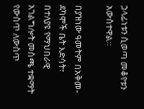ኃላፊነቱን ሲወጣ መቆየቱን አውስተዋል።

በያዝነው ዓመትም በአቅመ-ደካሞች ቤት እድሳት፣ በተለያዩ የማህበራዊ አገልግሎት መስጫ ተቋማት የውስጥ ለውስጥ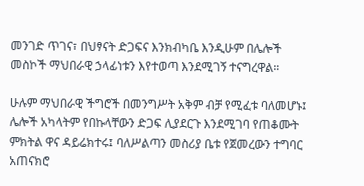መንገድ ጥገና፣ በህፃናት ድጋፍና እንክብካቤ እንዲሁም በሌሎች መስኮች ማህበራዊ ኃላፊነቱን እየተወጣ እንደሚገኝ ተናግረዋል።

ሁሉም ማህበራዊ ችግሮች በመንግሥት አቅም ብቻ የሚፈቱ ባለመሆኑ፤ ሌሎች አካላትም የበኩላቸውን ድጋፍ ሊያደርጉ እንደሚገባ የጠቆሙት ምክትል ዋና ዳይሬክተሩ፤ ባለሥልጣን መስሪያ ቤቱ የጀመረውን ተግባር አጠናክሮ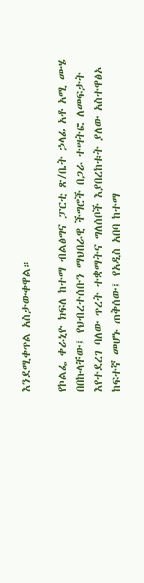እንደሚቀጥል አስታውቀዋል።

የኮልፌ ቀራኒዮ ክፍለ ከተማ ብልፅግና ፓርቲ ጽ/ቤት ኃላፊ አቶ አሚ ሙሄ በበኩላቸው፤ የህብረተሰቡን ማህበራዊ ችግሮች በጋራ ተሣትፎ ለመፍታት እየተደረገ ባለው ጥረት ተቋማትና ግለሰቦች እያበረከቱት ያለው አስተዋፅኦ ከፍተኛ መሆኑ ጠቅሰው፤ የአዲስ አበባ ከተማ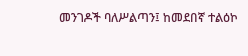መንገዶች ባለሥልጣን፤ ከመደበኛ ተልዕኮ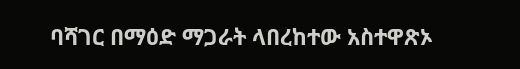ባሻገር በማዕድ ማጋራት ላበረከተው አስተዋጽኦ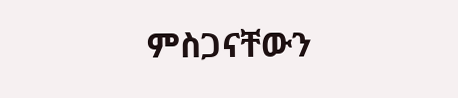ምስጋናቸውን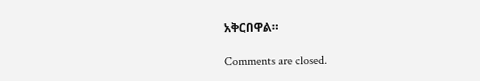አቅርበዋል።

Comments are closed.